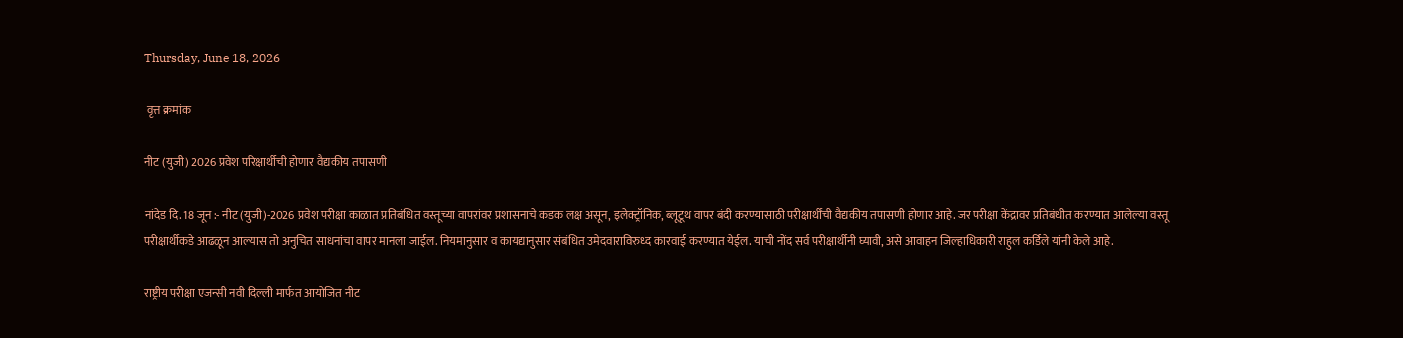Thursday, June 18, 2026

 वृत्त क्रमांक

नीट (युजी) 2026 प्रवेश परिक्षार्थीची होणार वैद्यकीय तपासणी

नांदेड दि. 18 जून :- नीट (युजी)-2026 प्रवेश परीक्षा काळात प्रतिबंधित वस्तूच्या वापरांवर प्रशासनाचे कडक लक्ष असून, इलेक्ट्रॉनिक, ब्लूटूथ वापर बंदी करण्यासाठी परीक्षार्थींची वैद्यकीय तपासणी होणार आहे. जर परीक्षा केंद्रावर प्रतिबंधीत करण्यात आलेल्या वस्तू परीक्षार्थीकडे आढळून आल्यास तो अनुचित साधनांचा वापर मानला जाईल. नियमानुसार व कायद्यानुसार संबंधित उमेदवाराविरुध्द कारवाई करण्यात येईल. याची नोंद सर्व परीक्षार्थीनी घ्यावी, असे आवाहन जिल्हाधिकारी राहुल कर्डिले यांनी केले आहे.

राष्ट्रीय परीक्षा एजन्सी नवी दिल्ली मार्फत आयोजित नीट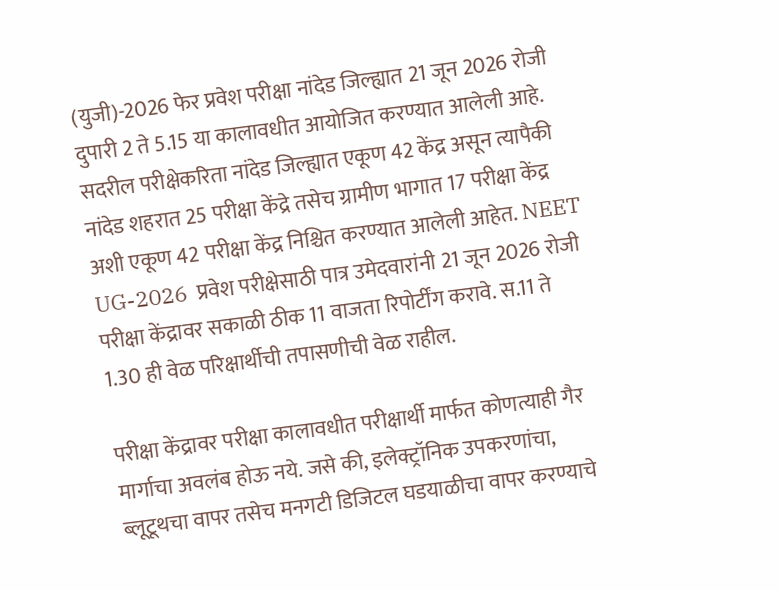(युजी)-2026 फेर प्रवेश परीक्षा नांदेड जिल्ह्यात 21 जून 2026 रोजी दुपारी 2 ते 5.15 या कालावधीत आयोजित करण्यात आलेली आहे. सदरील परीक्षेकरिता नांदेड जिल्ह्यात एकूण 42 केंद्र असून त्यापैकी नांदेड शहरात 25 परीक्षा केंद्रे तसेच ग्रामीण भागात 17 परीक्षा केंद्र अशी एकूण 42 परीक्षा केंद्र निश्चित करण्यात आलेली आहेत. NEET UG-2026  प्रवेश परीक्षेसाठी पात्र उमेदवारांनी 21 जून 2026 रोजी परीक्षा केंद्रावर सकाळी ठीक 11 वाजता रिपोर्टींग करावे. स.11 ते 1.30 ही वेळ परिक्षार्थीची तपासणीची वेळ राहील.

परीक्षा केंद्रावर परीक्षा कालावधीत परीक्षार्थी मार्फत कोणत्याही गैर मार्गाचा अवलंब होऊ नये. जसे की, इलेक्ट्रॉनिक उपकरणांचा, ब्लूटूथचा वापर तसेच मनगटी डिजिटल घडयाळीचा वापर करण्याचे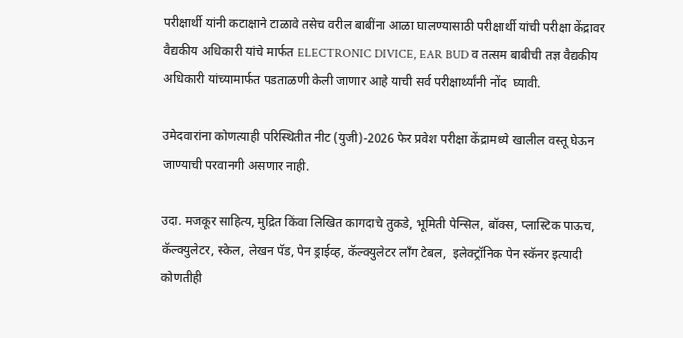परीक्षार्थी यांनी कटाक्षाने टाळावे तसेच वरील बाबींना आळा घालण्यासाठी परीक्षार्थी यांची परीक्षा केंद्रावर वैद्यकीय अधिकारी यांचे मार्फत ELECTRONIC DIVICE, EAR BUD व तत्‍सम बाबीची तज्ञ वैद्यकीय अधिकारी यांच्‍यामार्फत पडताळणी केली जाणार आहे याची सर्व परीक्षार्थ्यांनी नोंद  घ्यावी.

उमेदवारांना कोणत्याही परिस्थितीत नीट (युजी)-2026 फेर प्रवेश परीक्षा केंद्रामध्ये खालील वस्तू घेऊन जाण्याची परवानगी असणार नाही.

उदा. मजकूर साहित्य, मुद्रित किंवा लिखित कागदाचे तुकडे, भूमिती पेन्सिल, बॉक्स, प्लास्टिक पाऊच, कॅल्क्युलेटर, स्केल, लेखन पॅड, पेन ड्राईव्ह, कॅल्क्युलेटर लॉंग टेबल,  इलेक्ट्रॉनिक पेन स्कॅनर इत्यादी कोणतीही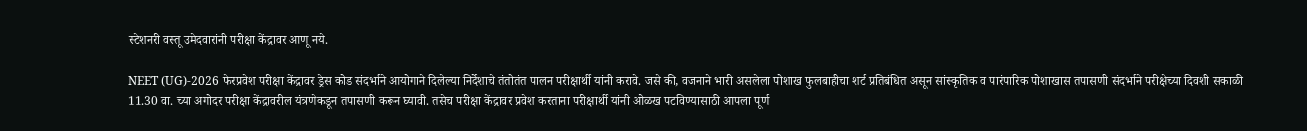स्टेशनरी वस्तू उमेदवारांनी परीक्षा केंद्रावर आणू नये.

NEET (UG)-2026 फेरप्रवेश परीक्षा केंद्रावर ड्रेस कोड संदर्भाने आयोगाने दिलेल्‍या निर्देशाचे तंतोतंत पालन परीक्षार्थी यांनी करावे. जसे की, वजनाने भारी असलेला पोशाख फुलबाहीचा शर्ट प्रतिबंधित असून सांस्कृतिक व पारंपारिक पोशाखास तपासणी संदर्भाने परीक्षेच्या दिवशी सकाळी 11.30 वा. च्‍या अगोदर परीक्षा केंद्रावरील यंत्रणेकडून तपासणी करून घ्यावी. तसेच परीक्षा केंद्रावर प्रवेश करताना परीक्षार्थी यांनी ओळख पटविण्यासाठी आपला पूर्ण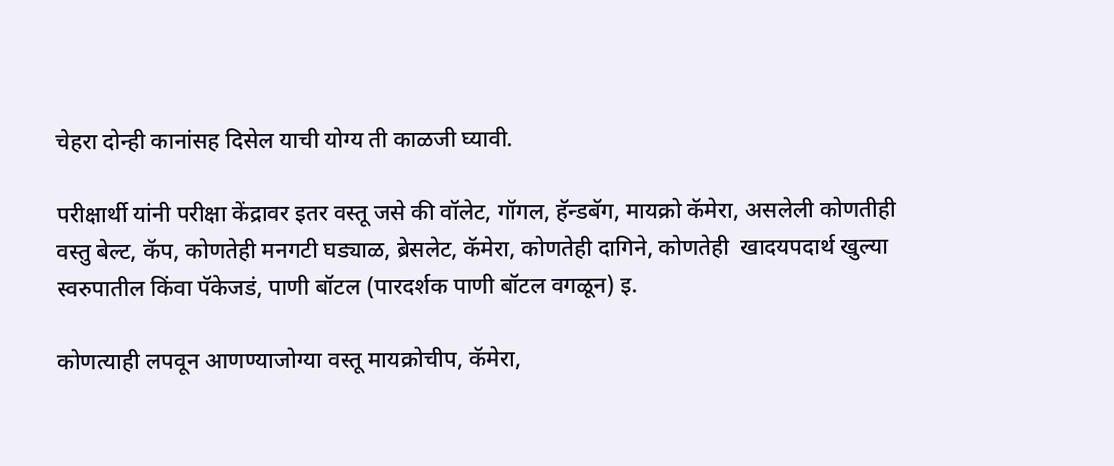चेहरा दोन्ही कानांसह दिसेल याची योग्‍य ती काळजी घ्यावी.

परीक्षार्थी यांनी परीक्षा केंद्रावर इतर वस्तू जसे की वॉलेट, गॉगल, हॅन्डबॅग, मायक्रो कॅमेरा, असलेली कोणतीही वस्तु बेल्ट, कॅप, कोणतेही मनगटी घड्याळ, ब्रेसलेट, कॅमेरा, कोणतेही दागिने, कोणतेही  खादयपदार्थ खुल्‍या स्‍वरुपातील किंवा पॅकेजडं, पाणी बॉटल (पारदर्शक पाणी बॉटल वगळून) इ.

कोणत्याही लपवून आणण्याजोग्या वस्‍तू मायक्रोचीप, कॅमेरा,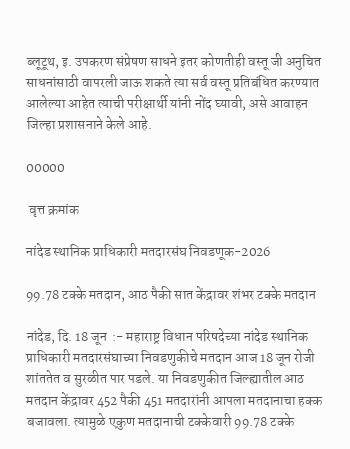ब्लूटूथ, इ. उपकरण संप्रेषण साधने इतर कोणतीही वस्तू जी अनुचित साधनांसाठी वापरली जाऊ शकते त्या सर्व वस्तू प्रतिबंधित करण्यात आलेल्‍या आहेत त्याची परीक्षार्थी यांनी नोंद घ्यावी, असे आवाहन जिल्हा प्रशासनाने केले आहे.

00000

 वृत्त क्रमांक

नांदेड स्थानिक प्राधिकारी मतदारसंघ निवडणूक-2026

99.78 टक्के मतदान, आठ पैकी सात केंद्रावर शंभर टक्के मतदान

नांदेड, दि. 18 जून  :- महाराष्ट्र विधान परिषदेच्या नांदेड स्थानिक प्राधिकारी मतदारसंघाच्या निवडणुकीचे मतदान आज 18 जून रोजी शांततेत व सुरळीत पार पडले. या निवडणुकीत जिल्ह्यातील आठ मतदान केंद्रावर 452 पैकी 451 मतदारांनी आपला मतदानाचा हक्क बजावला. त्यामुळे एकुण मतदानाची टक्केवारी 99.78 टक्के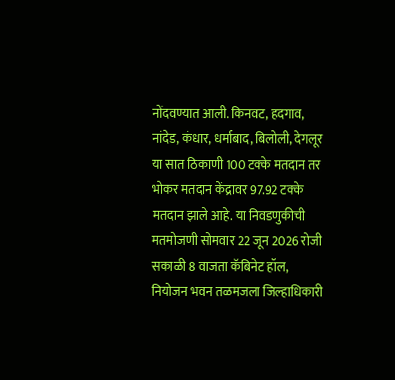नोंदवण्यात आली. किनवट, हदगाव, नांदेड, कंधार, धर्माबाद, बिलोली, देगलूर या सात ठिकाणी 100 टक्के मतदान तर भोकर मतदान केंद्रावर 97.92 टक्के मतदान झाले आहे. या निवडणुकीची मतमोजणी सोमवार 22 जून 2026 रोजी सकाळी 8 वाजता कॅबिनेट हॉल, नियोजन भवन तळमजला जिल्हाधिकारी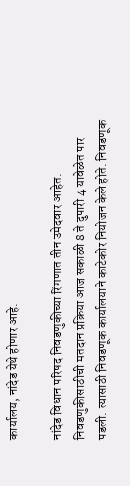कार्यालय, नांदेड येथे होणार आहे.

नांदेड विधान परिषद निवडणुकीच्या रिंगणात तीन उमेदवार आहेत. निवडणुकीसाठीची मतदान प्रक्रिया आज सकाळी 8 ते दुपारी 4 यावेळेत पार पडली. त्यासाठी निवडणूक कार्यालयाने काटेकोर नियोजन केले होते. निवडणूक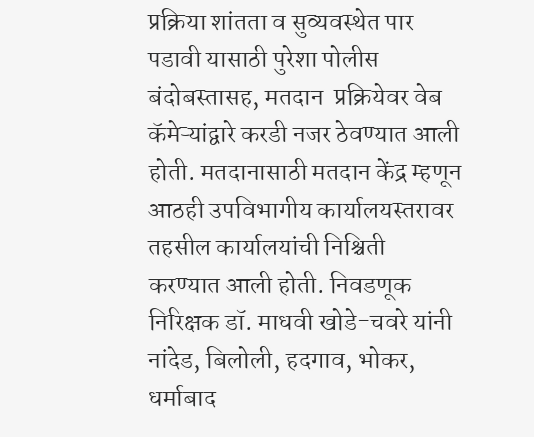प्रक्रिया शांतता व सुव्यवस्थेत पार पडावी यासाठी पुरेशा पोलीस बंदोबस्तासह, मतदान  प्रक्रियेवर वेब कॅमेऱ्यांद्वारे करडी नजर ठेवण्यात आली होती. मतदानासाठी मतदान केंद्र म्हणून आठही उपविभागीय कार्यालयस्तरावर तहसील कार्यालयांची निश्चिती करण्यात आली होती. निवडणूक निरिक्षक डॉ. माधवी खोडे-चवरे यांनी नांदेड, बिलोली, हदगाव, भोकर, धर्माबाद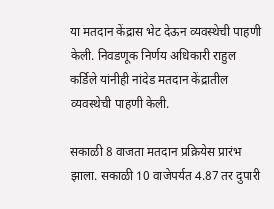या मतदान केंद्रास भेट देऊन व्यवस्थेची पाहणी केली. निवडणूक निर्णय अधिकारी राहुल कर्डिले यांनीही नांदेड मतदान केंद्रातील व्यवस्थेची पाहणी केली.

सकाळी 8 वाजता मतदान प्रक्रियेस प्रारंभ झाला. सकाळी 10 वाजेपर्यत 4.87 तर दुपारी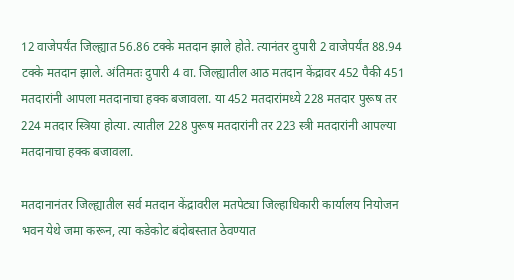12 वाजेपर्यंत जिल्ह्यात 56.86 टक्के मतदान झाले होते. त्यानंतर दुपारी 2 वाजेपर्यंत 88.94 टक्के मतदान झाले. अंतिमतः दुपारी 4 वा. जिल्ह्यातील आठ मतदान केंद्रावर 452 पैकी 451 मतदारांनी आपला मतदानाचा हक्क बजावला. या 452 मतदारांमध्ये 228 मतदार पुरूष तर 224 मतदार स्त्रिया होत्या. त्यातील 228 पुरूष मतदारांनी तर 223 स्त्री मतदारांनी आपल्या मतदानाचा हक्क बजावला.

मतदानानंतर जिल्ह्यातील सर्व मतदान केंद्रावरील मतपेट्या जिल्हाधिकारी कार्यालय नियोजन भवन येथे जमा करून, त्या कडेकोट बंदोबस्तात ठेवण्यात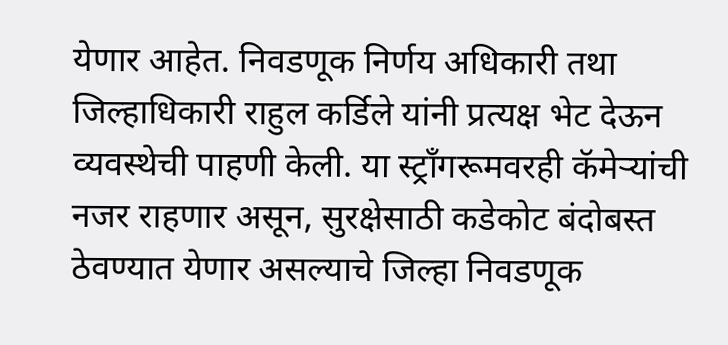येणार आहेत. निवडणूक निर्णय अधिकारी तथा जिल्हाधिकारी राहुल कर्डिले यांनी प्रत्यक्ष भेट देऊन व्यवस्थेची पाहणी केली. या स्ट्राँगरूमवरही कॅमेऱ्यांची नजर राहणार असून, सुरक्षेसाठी कडेकोट बंदोबस्त ठेवण्यात येणार असल्याचे जिल्हा निवडणूक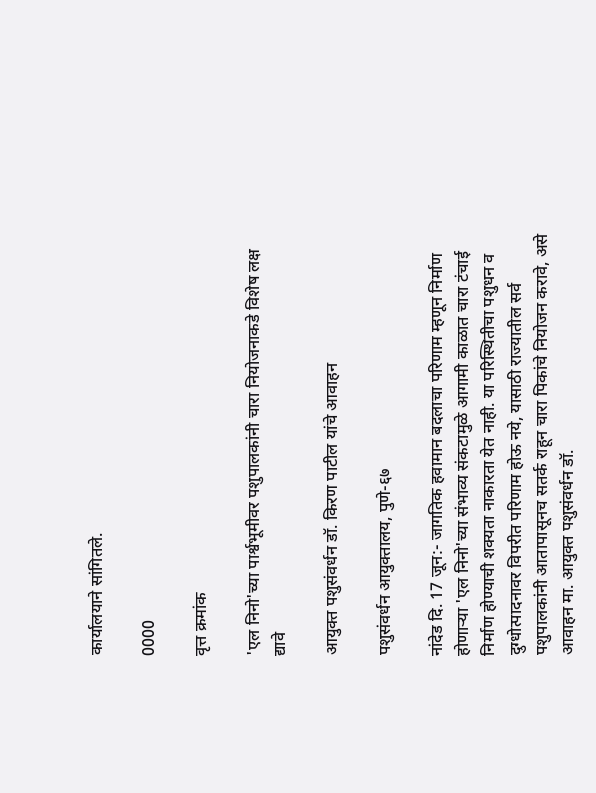कार्यालयाने सांगितले.

0000

वृत्त क्रमांक

'एल निनो'च्या पार्श्वभूमीवर पशुपालकांनी चारा नियोजनाकडे विशेष लक्ष द्यावे

आयुक्त पशुसंवर्धन डॉ. किरण पाटील यांचे आवाहन

पशुसंवर्धन आयुक्तालय, पुणे-६७

नांदेड दि. 17 जून:- जागतिक हवामान बदलाचा परिणाम म्हणून निर्माण होणाऱ्या 'एल निनो'च्या संभाव्य संकटामुळे आगामी काळात चारा टंचाई निर्माण होण्याची शक्यता नाकारता येत नाही. या परिस्थितीचा पशुधन व दुग्धोत्पादनावर विपरीत परिणाम होऊ नये, यासाठी राज्यातील सर्व पशुपालकांनी आतापासूनच सतर्क राहून चारा पिकांचे नियोजन करावे, असे आवाहन मा. आयुक्त पशुसंवर्धन डॉ.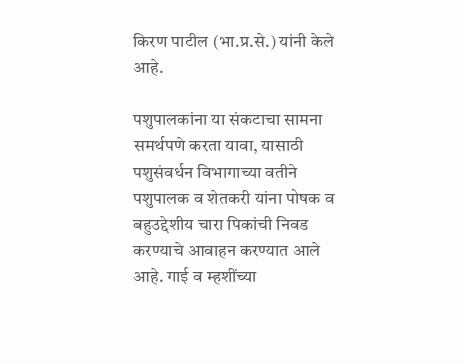किरण पाटील (भा.प्र.से.) यांनी केले आहे.

पशुपालकांना या संकटाचा सामना समर्थपणे करता यावा, यासाठी पशुसंवर्धन विभागाच्या वतीने पशुपालक व शेतकरी यांना पोषक व बहुउद्देशीय चारा पिकांची निवड करण्याचे आवाहन करण्यात आले आहे. गाई व म्हशींच्या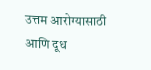उत्तम आरोग्यासाठी आणि दूध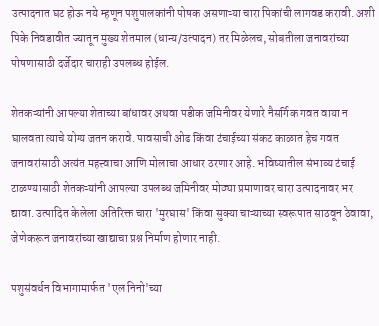उत्पादनात घट होऊ नये म्हणून पशुपालकांनी पोषक असणाऱ्या चारा पिकांची लागवड करावी. अशी पिके निवडावीत ज्यातून मुख्य शेतमाल (धान्य/उत्पादन) तर मिळेलच, सोबतीला जनावरांच्या पोषणासाठी दर्जेदार चाराही उपलब्ध होईल.

शेतकऱ्यांनी आपल्या शेताच्या बांधावर अथवा पडीक जमिनीवर येणारे नैसर्गिक गवत वाया न घालवता त्याचे योग्य जतन करावे. पावसाची ओढ किंवा टंचाईच्या संकट काळात हेच गवत जनावरांसाठी अत्यंत महत्त्वाचा आणि मोलाचा आधार ठरणार आहे. भविष्यातील संभाव्य टंचाई टाळण्यासाठी शेतकऱ्यांनी आपल्या उपलब्ध जमिनीवर मोठ्या प्रमाणावर चारा उत्पादनावर भर द्यावा. उत्पादित केलेला अतिरिक्त चारा 'मुरघास' किंवा सुक्या चाऱ्याच्या स्वरूपात साठवून ठेवावा, जेणेकरून जनावरांच्या खाद्याचा प्रश्न निर्माण होणार नाही.

पशुसंवर्धन विभागामार्फत 'एल निनो'च्या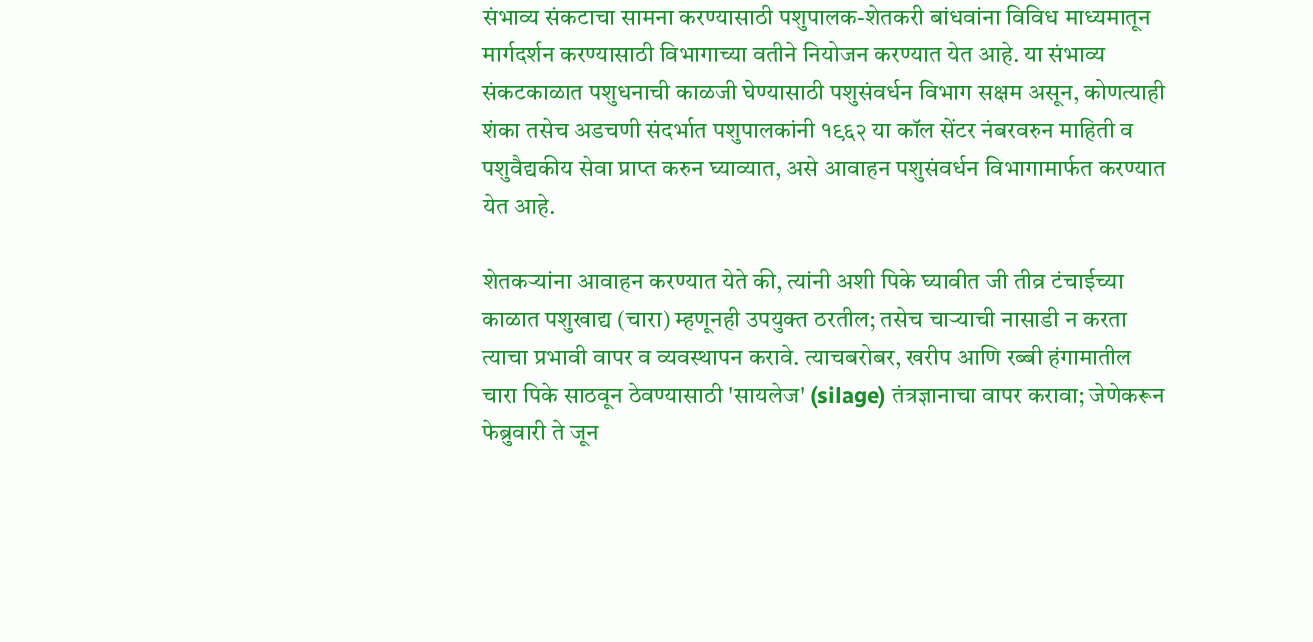संभाव्य संकटाचा सामना करण्यासाठी पशुपालक-शेतकरी बांधवांना विविध माध्यमातून मार्गदर्शन करण्यासाठी विभागाच्या वतीने नियोजन करण्यात येत आहे. या संभाव्य संकटकाळात पशुधनाची काळजी घेण्यासाठी पशुसंवर्धन विभाग सक्षम असून, कोणत्याही शंका तसेच अडचणी संदर्भात पशुपालकांनी १९६२ या कॉल सेंटर नंबरवरुन माहिती व पशुवैद्यकीय सेवा प्राप्त करुन घ्याव्यात, असे आवाहन पशुसंवर्धन विभागामार्फत करण्यात येत आहे.

शेतकऱ्यांना आवाहन करण्यात येते की, त्यांनी अशी पिके घ्यावीत जी तीव्र टंचाईच्या काळात पशुखाद्य (चारा) म्हणूनही उपयुक्त ठरतील; तसेच चाऱ्याची नासाडी न करता त्याचा प्रभावी वापर व व्यवस्थापन करावे. त्याचबरोबर, खरीप आणि रब्बी हंगामातील चारा पिके साठवून ठेवण्यासाठी 'सायलेज' (silage) तंत्रज्ञानाचा वापर करावा; जेणेकरून फेब्रुवारी ते जून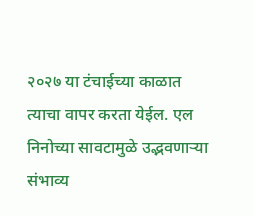२०२७ या टंचाईच्या काळात त्याचा वापर करता येईल. एल निनोच्या सावटामुळे उद्भवणाऱ्या संभाव्य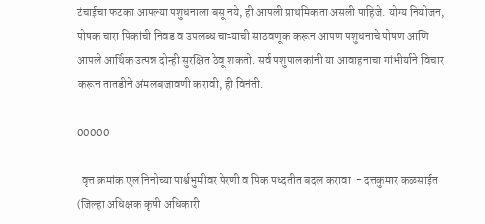टंचाईचा फटका आपल्या पशुधनाला बसू नये, ही आपली प्राथमिकता असली पाहिजे. योग्य नियोजन, पोषक चारा पिकांची निवड व उपलब्ध चाऱ्याची साठवणूक करून आपण पशुधनाचे पोषण आणि आपले आर्थिक उत्पन्न दोन्ही सुरक्षित ठेवू शकतो. सर्व पशुपालकांनी या आवाहनाचा गांभीर्याने विचार करून तातडीने अंमलबजावणी करावी, ही विनंती.

00000

  वृत्त क्रमांक एल निनोच्या पार्श्वभुमीवर पेरणी व पिक पध्दतीत बदल करावा  - दत्तकुमार कळसाईत (जिल्हा अधिक्षक कृषी अधिकारी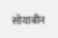सोयाबीन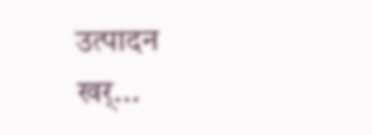उत्पादन खर्...